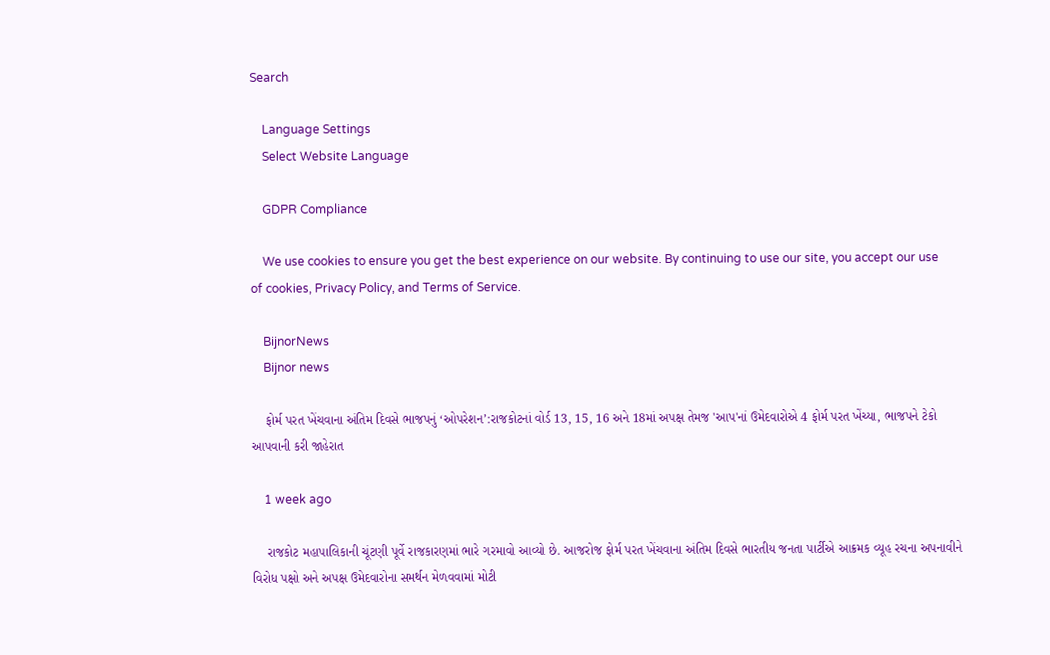Search

    Language Settings
    Select Website Language

    GDPR Compliance

    We use cookies to ensure you get the best experience on our website. By continuing to use our site, you accept our use of cookies, Privacy Policy, and Terms of Service.

    BijnorNews
    Bijnor news

    ફોર્મ પરત ખેંચવાના અંતિમ દિવસે ભાજપનું ‘ઓપરેશન’:રાજકોટનાં વોર્ડ 13, 15, 16 અને 18માં અપક્ષ તેમજ 'આપ'નાં ઉમેદવારોએ 4 ફોર્મ પરત ખેંચ્યા, ભાજપને ટેકો આપવાની કરી જાહેરાત

    1 week ago

    રાજકોટ મહાપાલિકાની ચૂંટણી પૂર્વે રાજકારણમાં ભારે ગરમાવો આવ્યો છે. આજરોજ ફોર્મ પરત ખેંચવાના અંતિમ દિવસે ભારતીય જનતા પાર્ટીએ આક્રમક વ્યૂહ રચના અપનાવીને વિરોધ પક્ષો અને અપક્ષ ઉમેદવારોના સમર્થન મેળવવામાં મોટી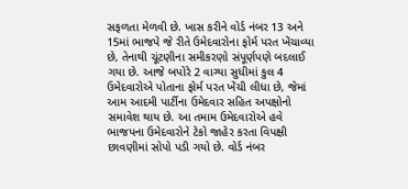સફળતા મેળવી છે. ખાસ કરીને વોર્ડ નંબર 13 અને 15માં ભાજપે જે રીતે ઉમેદવારોના ફોર્મ પરત ખેંચાવ્યા છે, તેનાથી ચૂંટણીના સમીકરણો સંપૂર્ણપણે બદલાઈ ગયા છે. આજે બપોરે 2 વાગ્યા સુધીમાં કુલ 4 ઉમેદવારોએ પોતાના ફોર્મ પરત ખેંચી લીધા છે, જેમાં આમ આદમી પાર્ટીના ઉમેદવાર સહિત અપક્ષોનો સમાવેશ થાય છે. આ તમામ ઉમેદવારોએ હવે ભાજપના ઉમેદવારોને ટેકો જાહેર કરતા વિપક્ષી છાવણીમાં સોપો પડી ગયો છે. વોર્ડ નંબર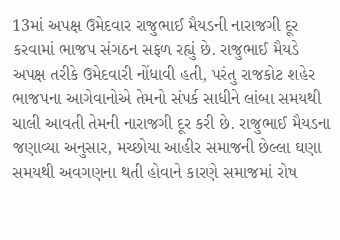13માં અપક્ષ ઉમેદવાર રાજુભાઈ મૈયડની નારાજગી દૂર કરવામાં ભાજપ સંગઠન સફળ રહ્યું છે. રાજુભાઈ મૈયડે અપક્ષ તરીકે ઉમેદવારી નોંધાવી હતી, પરંતુ રાજકોટ શહેર ભાજપના આગેવાનોએ તેમનો સંપર્ક સાધીને લાંબા સમયથી ચાલી આવતી તેમની નારાજગી દૂર કરી છે. રાજુભાઈ મૈયડના જણાવ્યા અનુસાર, મચ્છોયા આહીર સમાજની છેલ્લા ઘણા સમયથી અવગણના થતી હોવાને કારણે સમાજમાં રોષ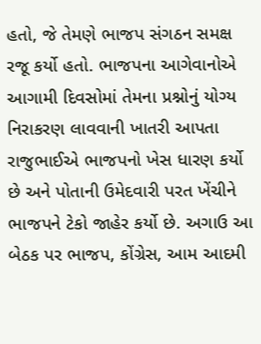હતો, જે તેમણે ભાજપ સંગઠન સમક્ષ રજૂ કર્યો હતો. ભાજપના આગેવાનોએ આગામી દિવસોમાં તેમના પ્રશ્નોનું યોગ્ય નિરાકરણ લાવવાની ખાતરી આપતા રાજુભાઈએ ભાજપનો ખેસ ધારણ કર્યો છે અને પોતાની ઉમેદવારી પરત ખેંચીને ભાજપને ટેકો જાહેર કર્યો છે. અગાઉ આ બેઠક પર ભાજપ, કોંગ્રેસ, આમ આદમી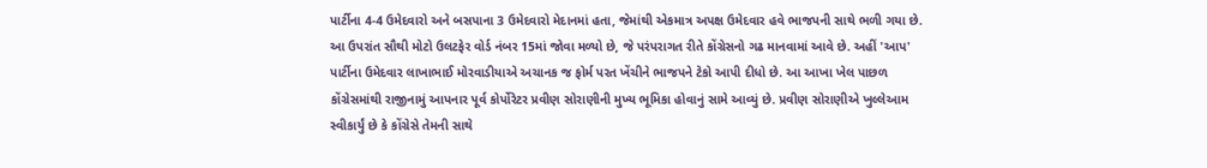પાર્ટીના 4-4 ઉમેદવારો અને બસપાના 3 ઉમેદવારો મેદાનમાં હતા, જેમાંથી એકમાત્ર અપક્ષ ઉમેદવાર હવે ભાજપની સાથે ભળી ગયા છે. આ ઉપરાંત સૌથી મોટો ઉલટફેર વોર્ડ નંબર 15માં જોવા મળ્યો છે, જે પરંપરાગત રીતે કોંગ્રેસનો ગઢ માનવામાં આવે છે. અહીં 'આપ' પાર્ટીના ઉમેદવાર લાખાભાઈ મોરવાડીયાએ અચાનક જ ફોર્મ પરત ખેંચીને ભાજપને ટેકો આપી દીધો છે. આ આખા ખેલ પાછળ કોંગ્રેસમાંથી રાજીનામું આપનાર પૂર્વ કોર્પોરેટર પ્રવીણ સોરાણીની મુખ્ય ભૂમિકા હોવાનું સામે આવ્યું છે. પ્રવીણ સોરાણીએ ખુલ્લેઆમ સ્વીકાર્યું છે કે કોંગ્રેસે તેમની સાથે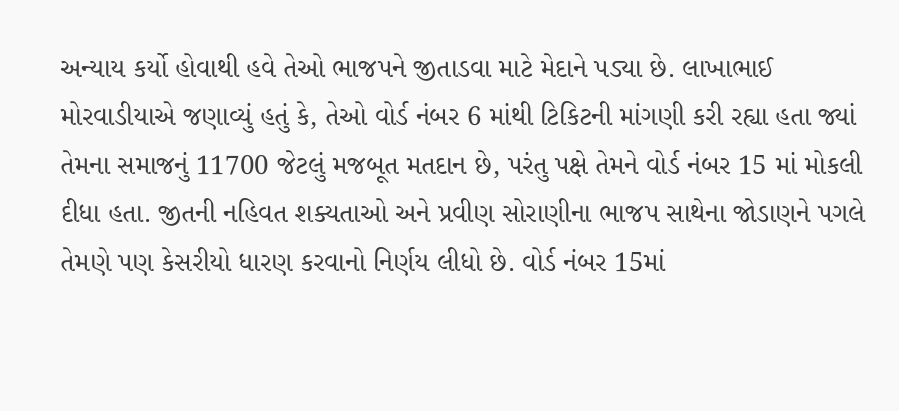અન્યાય કર્યો હોવાથી હવે તેઓ ભાજપને જીતાડવા માટે મેદાને પડ્યા છે. લાખાભાઈ મોરવાડીયાએ જણાવ્યું હતું કે, તેઓ વોર્ડ નંબર 6 માંથી ટિકિટની માંગણી કરી રહ્યા હતા જ્યાં તેમના સમાજનું 11700 જેટલું મજબૂત મતદાન છે, પરંતુ પક્ષે તેમને વોર્ડ નંબર 15 માં મોકલી દીધા હતા. જીતની નહિવત શક્યતાઓ અને પ્રવીણ સોરાણીના ભાજપ સાથેના જોડાણને પગલે તેમણે પણ કેસરીયો ધારણ કરવાનો નિર્ણય લીધો છે. વોર્ડ નંબર 15માં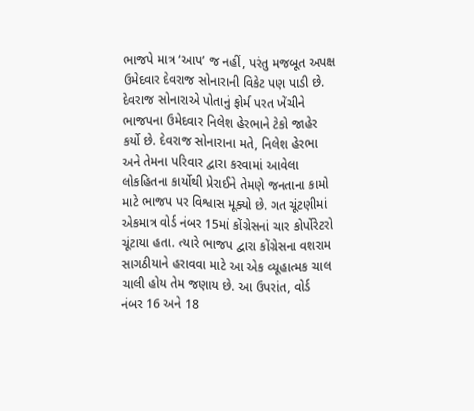ભાજપે માત્ર ‘આપ’ જ નહીં, પરંતુ મજબૂત અપક્ષ ઉમેદવાર દેવરાજ સોનારાની વિકેટ પણ પાડી છે. દેવરાજ સોનારાએ પોતાનું ફોર્મ પરત ખેંચીને ભાજપના ઉમેદવાર નિલેશ હેરભાને ટેકો જાહેર કર્યો છે. દેવરાજ સોનારાના મતે, નિલેશ હેરભા અને તેમના પરિવાર દ્વારા કરવામાં આવેલા લોકહિતના કાર્યોથી પ્રેરાઈને તેમણે જનતાના કામો માટે ભાજપ પર વિશ્વાસ મૂક્યો છે. ગત ચૂંટણીમાં એકમાત્ર વોર્ડ નંબર 15માં કોંગ્રેસનાં ચાર કોર્પોરેટરો ચૂંટાયા હતા. ત્યારે ભાજપ દ્વારા કોંગ્રેસના વશરામ સાગઠીયાને હરાવવા માટે આ એક વ્યૂહાત્મક ચાલ ચાલી હોય તેમ જણાય છે. આ ઉપરાંત, વોર્ડ નંબર 16 અને 18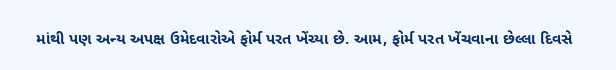માંથી પણ અન્ય અપક્ષ ઉમેદવારોએ ફોર્મ પરત ખેંચ્યા છે. આમ, ફોર્મ પરત ખેંચવાના છેલ્લા દિવસે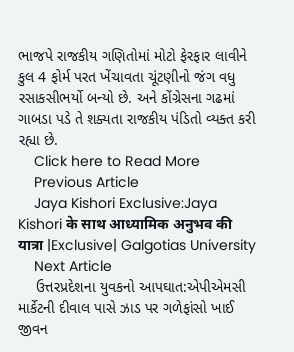ભાજપે રાજકીય ગણિતોમાં મોટો ફેરફાર લાવીને કુલ 4 ફોર્મ પરત ખેંચાવતા ચૂંટણીનો જંગ વધુ રસાકસીભર્યો બન્યો છે. અને કોંગ્રેસના ગઢમાં ગાબડા પડે તે શક્યતા રાજકીય પંડિતો વ્યક્ત કરી રહ્યા છે.
    Click here to Read More
    Previous Article
    Jaya Kishori Exclusive:Jaya Kishori के साथ आध्यामिक अनुभव की यात्रा |Exclusive| Galgotias University
    Next Article
    ઉત્તરપ્રદેશના યુવકનો આપઘાત:એપીએમસી માર્કેટની દીવાલ પાસે ઝાડ પર ગળેફાંસો ખાઈ જીવન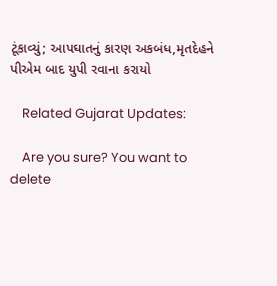ટૂંકાવ્યું; આપઘાતનું કારણ અકબંધ,મૃતદેહને પીએમ બાદ યુપી રવાના કરાયો

    Related Gujarat Updates:

    Are you sure? You want to delete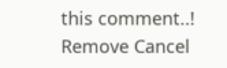this comment..! Remove Cancel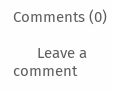Comments (0)

      Leave a comment